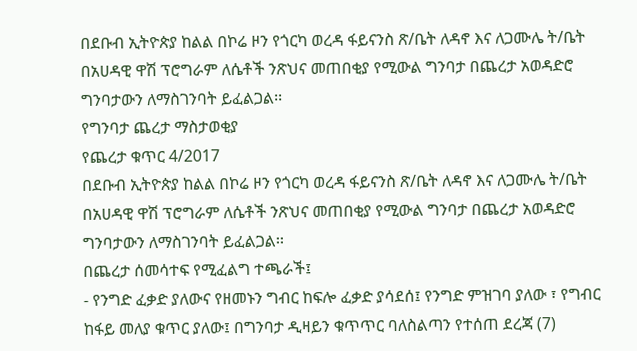በደቡብ ኢትዮጵያ ከልል በኮሬ ዞን የጎርካ ወረዳ ፋይናንስ ጽ/ቤት ለዳኖ እና ለጋሙሌ ት/ቤት በአሀዳዊ ዋሽ ፕሮግራም ለሴቶች ንጽህና መጠበቂያ የሚውል ግንባታ በጨረታ አወዳድሮ ግንባታውን ለማስገንባት ይፈልጋል፡፡
የግንባታ ጨረታ ማስታወቂያ
የጨረታ ቁጥር 4/2017
በደቡብ ኢትዮጵያ ከልል በኮሬ ዞን የጎርካ ወረዳ ፋይናንስ ጽ/ቤት ለዳኖ እና ለጋሙሌ ት/ቤት በአሀዳዊ ዋሽ ፕሮግራም ለሴቶች ንጽህና መጠበቂያ የሚውል ግንባታ በጨረታ አወዳድሮ ግንባታውን ለማስገንባት ይፈልጋል፡፡
በጨረታ ሰመሳተፍ የሚፈልግ ተጫራች፤
- የንግድ ፈቃድ ያለውና የዘመኑን ግብር ከፍሎ ፈቃድ ያሳደሰ፤ የንግድ ምዝገባ ያለው ፣ የግብር ከፋይ መለያ ቁጥር ያለው፤ በግንባታ ዲዛይን ቁጥጥር ባለስልጣን የተሰጠ ደረጃ (7)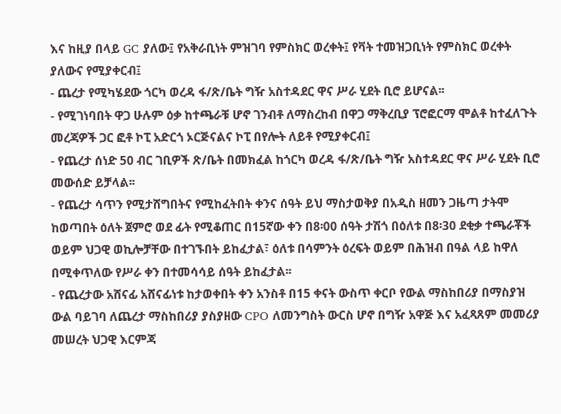እና ከዚያ በላይ GC ያለው፤ የአቅራቢነት ምዝገባ የምስክር ወረቀት፤ የቫት ተመዝጋቢነት የምስክር ወረቀት ያለውና የሚያቀርብ፤
- ጨረታ የሚካሄደው ጎርካ ወረዳ ፋ/ጽ/ቤት ግዥ አስተዳደር ዋና ሥራ ሂደት ቢሮ ይሆናል፡፡
- የሚገነባበት ዋጋ ሁሉም ዕቃ ከተጫራቹ ሆኖ ገንብቶ ለማስረከብ በዋጋ ማቅረቢያ ፕሮፎርማ ሞልቶ ከተፈለጉት መረጃዎች ጋር ፎቶ ኮፒ አድርጎ ኦርጅናልና ኮፒ በየሎት ለይቶ የሚያቀርብ፤
- የጨረታ ሰነድ 50 ብር ገቢዎች ጽ/ቤት በመክፈል ከጎርካ ወረዳ ፋ/ጽ/ቤት ግዥ አስተዳደር ዋና ሥራ ሂደት ቢሮ መውሰድ ይቻላል፡፡
- የጨረታ ሳጥን የሚታሸግበትና የሚከፈትበት ቀንና ሰዓት ይህ ማስታወቅያ በአዲስ ዘመን ጋዜጣ ታትሞ ከወጣበት ዕለት ጀምሮ ወደ ፊት የሚቆጠር በ15ኛው ቀን በ8፡00 ሰዓት ታሽጎ በዕለቱ በ8፡30 ደቂቃ ተጫራቾች ወይም ህጋዊ ወኪሎቻቸው በተገኙበት ይከፈታል፣ ዕለቱ በሳምንት ዕረፍት ወይም በሕዝብ በዓል ላይ ከዋለ በሚቀጥለው የሥራ ቀን በተመሳሳይ ሰዓት ይከፈታል፡፡
- የጨረታው አሸናፊ አሸናፊነቱ ከታወቀበት ቀን አንስቶ በ15 ቀናት ውስጥ ቀርቦ የውል ማስከበሪያ በማስያዝ ውል ባይገባ ለጨረታ ማስከበሪያ ያስያዘው CPO ለመንግስት ውርስ ሆኖ በግዥ አዋጅ እና አፈጻጸም መመሪያ መሠረት ህጋዊ እርምጃ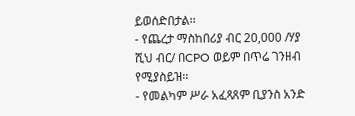ይወሰድበታል፡፡
- የጨረታ ማስከበሪያ ብር 20,000 /ሃያ ሺህ ብር/ በCPO ወይም በጥሬ ገንዘብ የሚያስይዝ፡፡
- የመልካም ሥራ አፈጻጸም ቢያንስ አንድ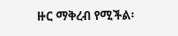ዙር ማቅረብ የሚችል፡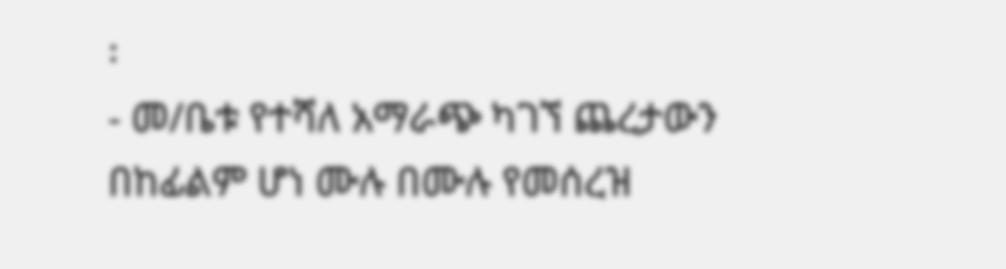፡
- መ/ቤቱ የተሻለ አማራጭ ካገኘ ጨረታውን በከፊልም ሆነ ሙሉ በሙሉ የመሰረዝ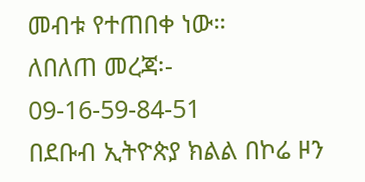መብቱ የተጠበቀ ነው።
ለበለጠ መረጃ፡- 09-16-59-84-51
በደቡብ ኢትዮጵያ ክልል በኮሬ ዞን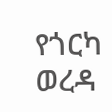የጎርካ ወረዳ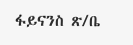ፋይናንስ ጽ/ቤ